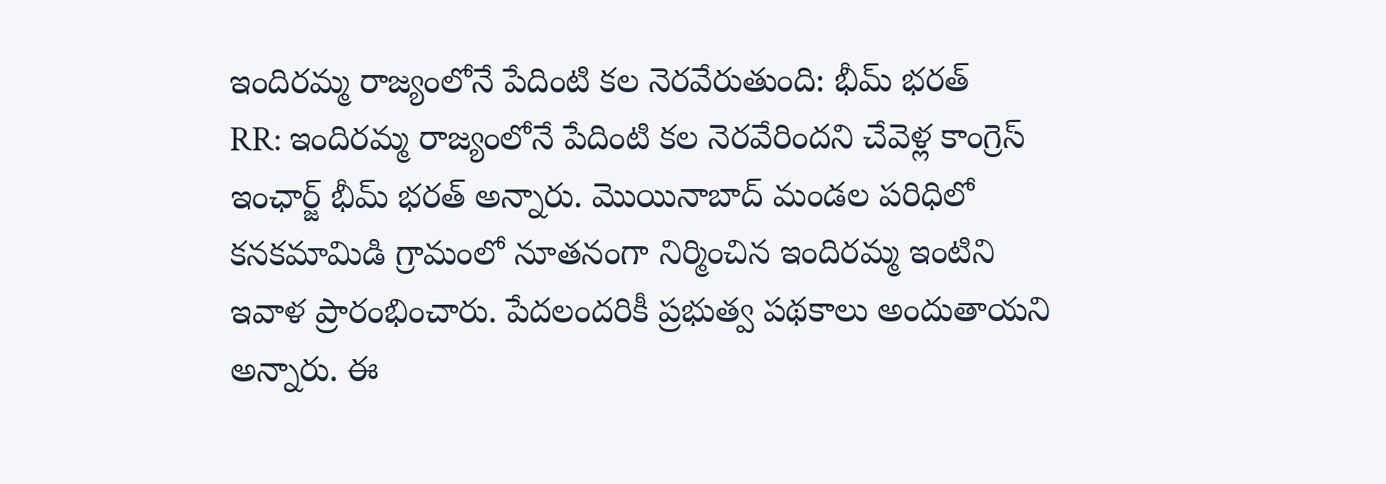ఇందిరమ్మ రాజ్యంలోనే పేదింటి కల నెరవేరుతుంది: భీమ్ భరత్
RR: ఇందిరమ్మ రాజ్యంలోనే పేదింటి కల నెరవేరిందని చేవెళ్ల కాంగ్రెస్ ఇంఛార్జ్ భీమ్ భరత్ అన్నారు. మొయినాబాద్ మండల పరిధిలో కనకమామిడి గ్రామంలో నూతనంగా నిర్మించిన ఇందిరమ్మ ఇంటిని ఇవాళ ప్రారంభించారు. పేదలందరికీ ప్రభుత్వ పథకాలు అందుతాయని అన్నారు. ఈ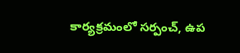కార్యక్రమంలో సర్పంచ్, ఉప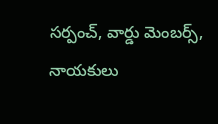సర్పంచ్, వార్డు మెంబర్స్, నాయకులు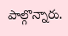పాల్గొన్నారు.